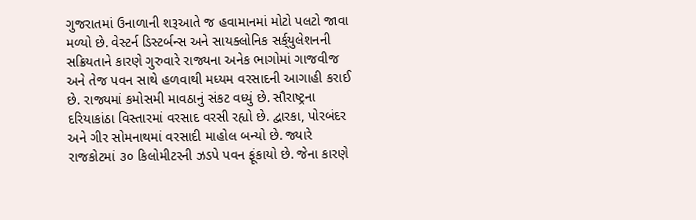ગુજરાતમાં ઉનાળાની શરૂઆતે જ હવામાનમાં મોટો પલટો જાવા મળ્યો છે. વેસ્ટર્ન ડિસ્ટર્બન્સ અને સાયક્લોનિક સર્ક્‌યુલેશનની સક્રિયતાને કારણે ગુરુવારે રાજ્યના અનેક ભાગોમાં ગાજવીજ અને તેજ પવન સાથે હળવાથી મધ્યમ વરસાદની આગાહી કરાઈ છે. રાજ્યમાં કમોસમી માવઠાનું સંકટ વધ્યું છે. સૌરાષ્ટ્રના દરિયાકાંઠા વિસ્તારમાં વરસાદ વરસી રહ્યો છે. દ્વારકા, પોરબંદર અને ગીર સોમનાથમાં વરસાદી માહોલ બન્યો છે. જ્યારે રાજકોટમાં ૩૦ કિલોમીટરની ઝડપે પવન ફૂંકાયો છે. જેના કારણે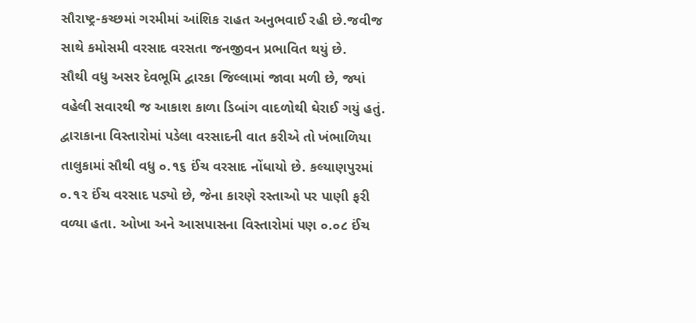સૌરાષ્ટ્ર-કચ્છમાં ગરમીમાં આંશિક રાહત અનુભવાઈ રહી છે.જવીજ સાથે કમોસમી વરસાદ વરસતા જનજીવન પ્રભાવિત થયું છે.
સૌથી વધુ અસર દેવભૂમિ દ્વારકા જિલ્લામાં જાવા મળી છે, જ્યાં વહેલી સવારથી જ આકાશ કાળા ડિબાંગ વાદળોથી ઘેરાઈ ગયું હતું. દ્વારાકાના વિસ્તારોમાં પડેલા વરસાદની વાત કરીએ તો ખંભાળિયા તાલુકામાં સૌથી વધુ ૦.૧૬ ઈંચ વરસાદ નોંધાયો છે. કલ્યાણપુરમાં ૦.૧૨ ઈંચ વરસાદ પડ્યો છે, જેના કારણે રસ્તાઓ પર પાણી ફરી વળ્યા હતા. ઓખા અને આસપાસના વિસ્તારોમાં પણ ૦.૦૮ ઈંચ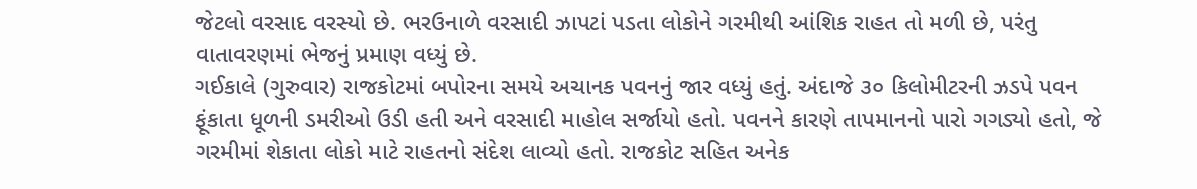જેટલો વરસાદ વરસ્યો છે. ભરઉનાળે વરસાદી ઝાપટાં પડતા લોકોને ગરમીથી આંશિક રાહત તો મળી છે, પરંતુ વાતાવરણમાં ભેજનું પ્રમાણ વધ્યું છે.
ગઈકાલે (ગુરુવાર) રાજકોટમાં બપોરના સમયે અચાનક પવનનું જાર વધ્યું હતું. અંદાજે ૩૦ કિલોમીટરની ઝડપે પવન ફૂંકાતા ધૂળની ડમરીઓ ઉડી હતી અને વરસાદી માહોલ સર્જાયો હતો. પવનને કારણે તાપમાનનો પારો ગગડ્યો હતો, જે ગરમીમાં શેકાતા લોકો માટે રાહતનો સંદેશ લાવ્યો હતો. રાજકોટ સહિત અનેક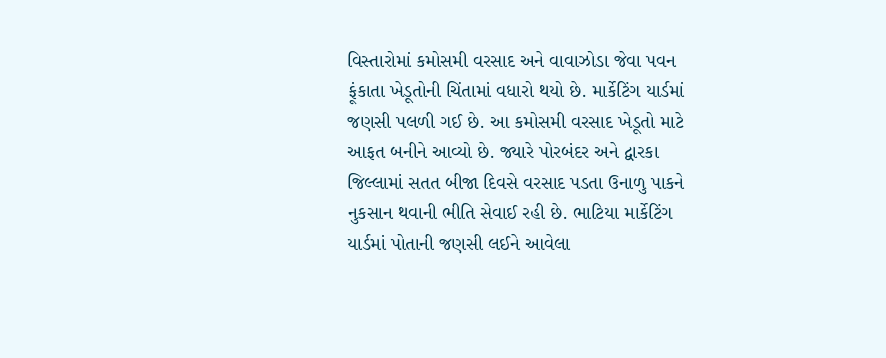વિસ્તારોમાં કમોસમી વરસાદ અને વાવાઝોડા જેવા પવન ફૂંકાતા ખેડૂતોની ચિંતામાં વધારો થયો છે. માર્કેટિંગ યાર્ડમાં જણસી પલળી ગઈ છે. આ કમોસમી વરસાદ ખેડૂતો માટે આફત બનીને આવ્યો છે. જ્યારે પોરબંદર અને દ્વારકા જિલ્લામાં સતત બીજા દિવસે વરસાદ પડતા ઉનાળુ પાકને નુકસાન થવાની ભીતિ સેવાઈ રહી છે. ભાટિયા માર્કેટિંગ યાર્ડમાં પોતાની જણસી લઈને આવેલા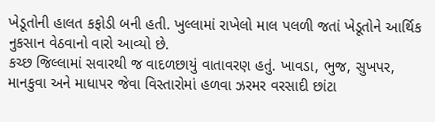ખેડૂતોની હાલત કફોડી બની હતી. ખુલ્લામાં રાખેલો માલ પલળી જતાં ખેડૂતોને આર્થિક નુકસાન વેઠવાનો વારો આવ્યો છે.
કચ્છ જિલ્લામાં સવારથી જ વાદળછાયું વાતાવરણ હતું. ખાવડા, ભુજ, સુખપર, માનકુવા અને માધાપર જેવા વિસ્તારોમાં હળવા ઝરમર વરસાદી છાંટા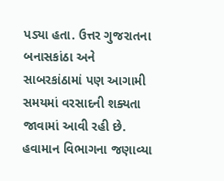પડ્યા હતા. ઉત્તર ગુજરાતના બનાસકાંઠા અને સાબરકાંઠામાં પણ આગામી સમયમાં વરસાદની શક્યતા જાવામાં આવી રહી છે.
હવામાન વિભાગના જણાવ્યા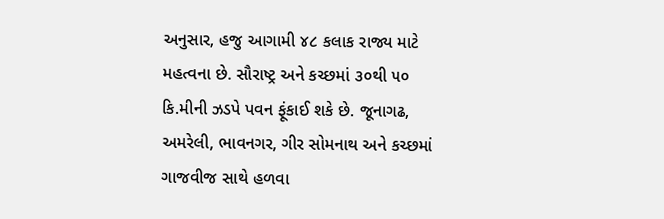અનુસાર, હજુ આગામી ૪૮ કલાક રાજ્ય માટે મહત્વના છે. સૌરાષ્ટ્ર અને કચ્છમાં ૩૦થી ૫૦ કિ.મીની ઝડપે પવન ફૂંકાઈ શકે છે. જૂનાગઢ, અમરેલી, ભાવનગર, ગીર સોમનાથ અને કચ્છમાં ગાજવીજ સાથે હળવા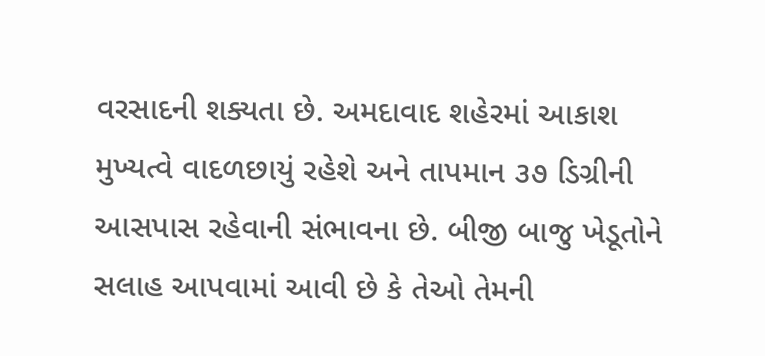વરસાદની શક્યતા છે. અમદાવાદ શહેરમાં આકાશ મુખ્યત્વે વાદળછાયું રહેશે અને તાપમાન ૩૭ ડિગ્રીની આસપાસ રહેવાની સંભાવના છે. બીજી બાજુ ખેડૂતોને સલાહ આપવામાં આવી છે કે તેઓ તેમની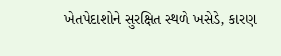ખેતપેદાશોને સુરક્ષિત સ્થળે ખસેડે, કારણ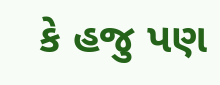કે હજુ પણ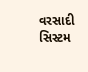વરસાદી સિસ્ટમ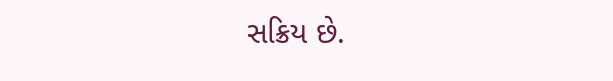સક્રિય છે.